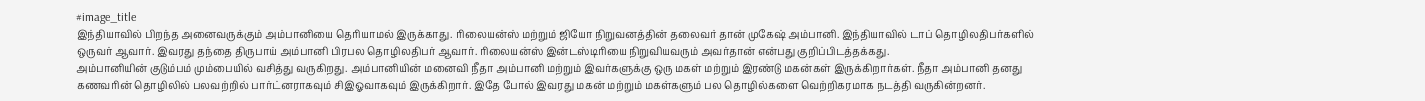#image_title
இந்தியாவில் பிறந்த அனைவருக்கும் அம்பானியை தெரியாமல் இருக்காது. ரிலையன்ஸ் மற்றும் ஜியோ நிறுவனத்தின் தலைவர் தான் முகேஷ் அம்பானி. இந்தியாவில் டாப் தொழிலதிபர்களில் ஒருவர் ஆவார். இவரது தந்தை திருபாய் அம்பானி பிரபல தொழிலதிபர் ஆவார். ரிலையன்ஸ் இன்டஸ்டிரியை நிறுவியவரும் அவர்தான் என்பது குறிப்பிடத்தக்கது.
அம்பானியின் குடும்பம் மும்பையில் வசித்து வருகிறது. அம்பானியின் மனைவி நீதா அம்பானி மற்றும் இவர்களுக்கு ஒரு மகள் மற்றும் இரண்டு மகன்கள் இருக்கிறார்கள். நீதா அம்பானி தனது கணவரின் தொழிலில் பலவற்றில் பார்ட்னராகவும் சிஇஓவாகவும் இருக்கிறார். இதே போல் இவரது மகன் மற்றும் மகள்களும் பல தொழில்களை வெற்றிகரமாக நடத்தி வருகின்றனர்.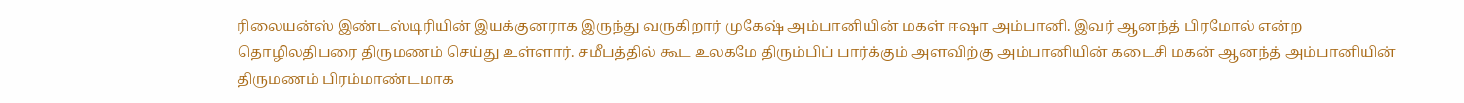ரிலையன்ஸ் இண்டஸ்டிரியின் இயக்குனராக இருந்து வருகிறார் முகேஷ் அம்பானியின் மகள் ஈஷா அம்பானி. இவர் ஆனந்த் பிரமோல் என்ற தொழிலதிபரை திருமணம் செய்து உள்ளார். சமீபத்தில் கூட உலகமே திரும்பிப் பார்க்கும் அளவிற்கு அம்பானியின் கடைசி மகன் ஆனந்த் அம்பானியின் திருமணம் பிரம்மாண்டமாக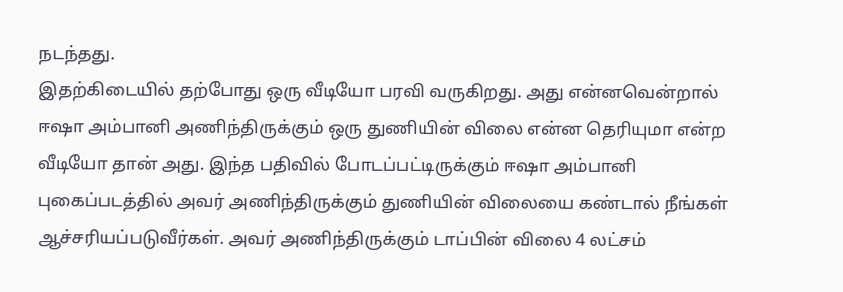நடந்தது.
இதற்கிடையில் தற்போது ஒரு வீடியோ பரவி வருகிறது. அது என்னவென்றால் ஈஷா அம்பானி அணிந்திருக்கும் ஒரு துணியின் விலை என்ன தெரியுமா என்ற வீடியோ தான் அது. இந்த பதிவில் போடப்பட்டிருக்கும் ஈஷா அம்பானி புகைப்படத்தில் அவர் அணிந்திருக்கும் துணியின் விலையை கண்டால் நீங்கள் ஆச்சரியப்படுவீர்கள். அவர் அணிந்திருக்கும் டாப்பின் விலை 4 லட்சம்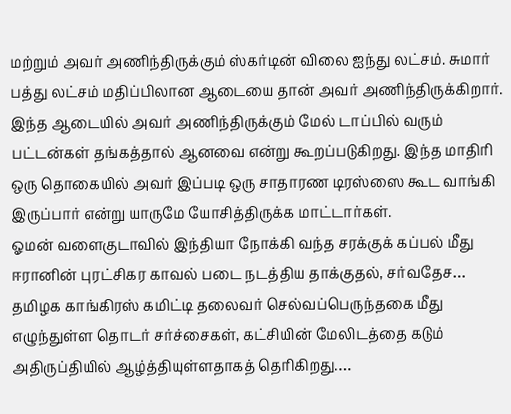மற்றும் அவர் அணிந்திருக்கும் ஸ்கர்டின் விலை ஐந்து லட்சம். சுமார் பத்து லட்சம் மதிப்பிலான ஆடையை தான் அவர் அணிந்திருக்கிறார். இந்த ஆடையில் அவர் அணிந்திருக்கும் மேல் டாப்பில் வரும் பட்டன்கள் தங்கத்தால் ஆனவை என்று கூறப்படுகிறது. இந்த மாதிரி ஒரு தொகையில் அவர் இப்படி ஒரு சாதாரண டிரஸ்ஸை கூட வாங்கி இருப்பார் என்று யாருமே யோசித்திருக்க மாட்டார்கள்.
ஓமன் வளைகுடாவில் இந்தியா நோக்கி வந்த சரக்குக் கப்பல் மீது ஈரானின் புரட்சிகர காவல் படை நடத்திய தாக்குதல், சர்வதேச…
தமிழக காங்கிரஸ் கமிட்டி தலைவர் செல்வப்பெருந்தகை மீது எழுந்துள்ள தொடர் சர்ச்சைகள், கட்சியின் மேலிடத்தை கடும் அதிருப்தியில் ஆழ்த்தியுள்ளதாகத் தெரிகிறது.…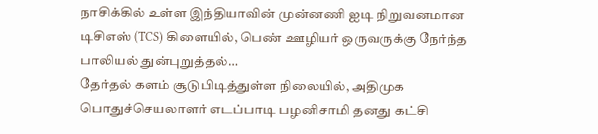நாசிக்கில் உள்ள இந்தியாவின் முன்னணி ஐடி நிறுவனமான டிசிஎஸ் (TCS) கிளையில், பெண் ஊழியர் ஒருவருக்கு நேர்ந்த பாலியல் துன்புறுத்தல்…
தேர்தல் களம் சூடுபிடித்துள்ள நிலையில், அதிமுக பொதுச்செயலாளர் எடப்பாடி பழனிசாமி தனது கட்சி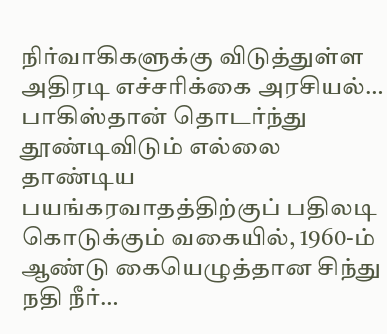நிர்வாகிகளுக்கு விடுத்துள்ள அதிரடி எச்சரிக்கை அரசியல்…
பாகிஸ்தான் தொடர்ந்து தூண்டிவிடும் எல்லை தாண்டிய பயங்கரவாதத்திற்குப் பதிலடி கொடுக்கும் வகையில், 1960-ம் ஆண்டு கையெழுத்தான சிந்து நதி நீர்…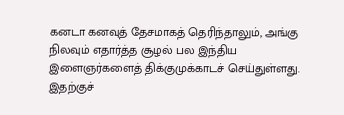கனடா கனவுத் தேசமாகத் தெரிந்தாலும், அங்கு நிலவும் எதார்த்த சூழல் பல இந்திய இளைஞர்களைத் திக்குமுக்காடச் செய்துள்ளது. இதற்குச்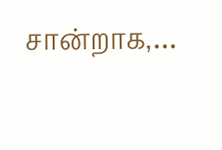சான்றாக,…